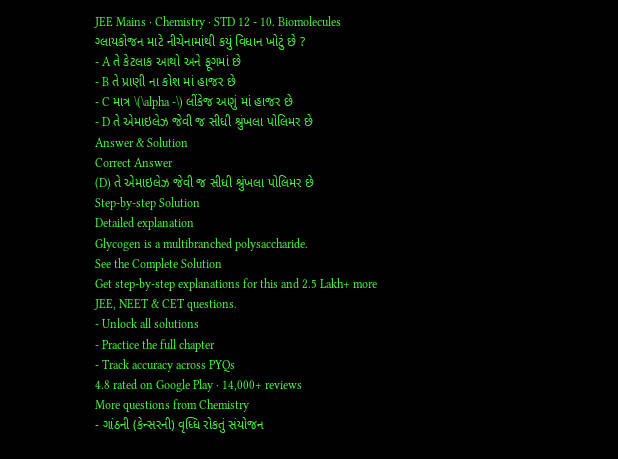JEE Mains · Chemistry · STD 12 - 10. Biomolecules
ગ્લાયકોજન માટે નીચેનામાંથી કયું વિધાન ખોટું છે ?
- A તે કેટલાક આથો અને ફૂગમાં છે
- B તે પ્રાણી ના કોશ માં હાજર છે
- C માત્ર \(\alpha -\) લીંકેજ અણું માં હાજર છે
- D તે એમાઇલેઝ જેવી જ સીધી શ્રુંખલા પોલિમર છે
Answer & Solution
Correct Answer
(D) તે એમાઇલેઝ જેવી જ સીધી શ્રુંખલા પોલિમર છે
Step-by-step Solution
Detailed explanation
Glycogen is a multibranched polysaccharide.
See the Complete Solution
Get step-by-step explanations for this and 2.5 Lakh+ more JEE, NEET & CET questions.
- Unlock all solutions
- Practice the full chapter
- Track accuracy across PYQs
4.8 rated on Google Play · 14,000+ reviews
More questions from Chemistry
- ગાંઠની (કેન્સરની) વૃધ્ધિ રોકતું સંયોજન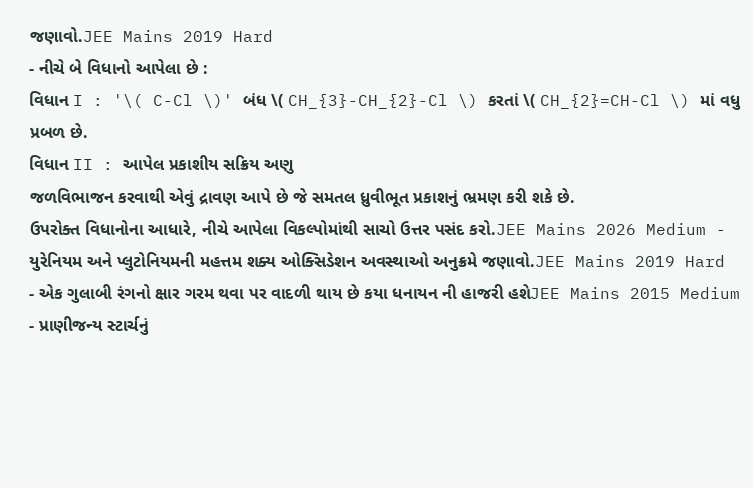જણાવો.JEE Mains 2019 Hard
- નીચે બે વિધાનો આપેલા છે :
વિધાન I : '\( C-Cl \)' બંધ \( CH_{3}-CH_{2}-Cl \) કરતાં \( CH_{2}=CH-Cl \) માં વધુ પ્રબળ છે.
વિધાન II : આપેલ પ્રકાશીય સક્રિય અણુ
જળવિભાજન કરવાથી એવું દ્રાવણ આપે છે જે સમતલ ધ્રુવીભૂત પ્રકાશનું ભ્રમણ કરી શકે છે.
ઉપરોક્ત વિધાનોના આધારે, નીચે આપેલા વિકલ્પોમાંથી સાચો ઉત્તર પસંદ કરો.JEE Mains 2026 Medium - યુરેનિયમ અને પ્લુટોનિયમની મહત્તમ શક્ય ઓક્સિડેશન અવસ્થાઓ અનુક્રમે જણાવો.JEE Mains 2019 Hard
- એક ગુલાબી રંગનો ક્ષાર ગરમ થવા પર વાદળી થાય છે કયા ધનાયન ની હાજરી હશેJEE Mains 2015 Medium
- પ્રાણીજન્ય સ્ટાર્ચનું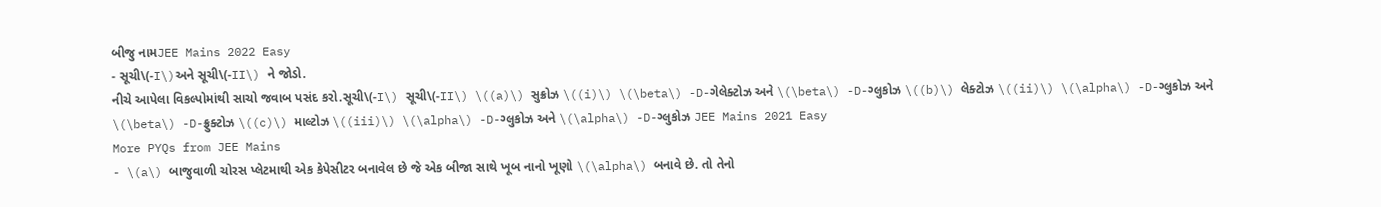બીજુ નામJEE Mains 2022 Easy
- સૂચી\(-I\)અને સૂચી\(-II\) ને જોડો.
નીચે આપેલા વિકલ્પોમાંથી સાચો જવાબ પસંદ કરો.સૂચી\(-I\) સૂચી\(-II\) \((a)\) સુક્રોઝ \((i)\) \(\beta\) -D-ગેલેક્ટોઝ અને \(\beta\) -D-ગ્લુકોઝ \((b)\) લેક્ટોઝ \((ii)\) \(\alpha\) -D-ગ્લુકોઝ અને \(\beta\) -D-ફ્રુક્ટોઝ \((c)\) માલ્ટોઝ \((iii)\) \(\alpha\) -D-ગ્લુકોઝ અને \(\alpha\) -D-ગ્લુકોઝ JEE Mains 2021 Easy
More PYQs from JEE Mains
- \(a\) બાજુવાળી ચોરસ પ્લેટમાથી એક કેપેસીટર બનાવેલ છે જે એક બીજા સાથે ખૂબ નાનો ખૂણો \(\alpha\) બનાવે છે. તો તેનો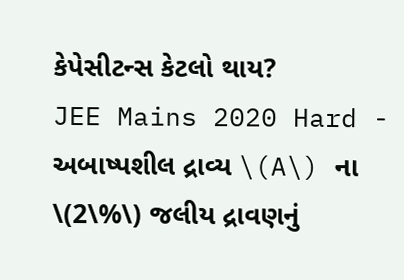કેપેસીટન્સ કેટલો થાય?
JEE Mains 2020 Hard - અબાષ્પશીલ દ્રાવ્ય \(A\) ના \(2\%\) જલીય દ્રાવણનું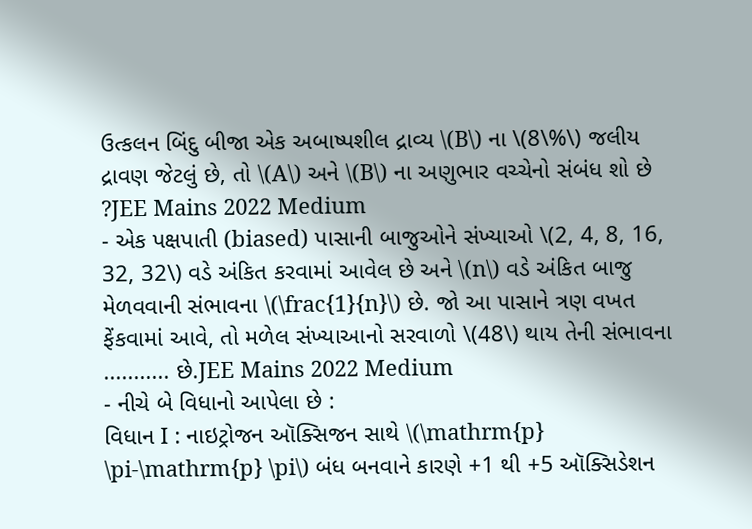ઉત્કલન બિંદુ બીજા એક અબાષ્પશીલ દ્રાવ્ય \(B\) ના \(8\%\) જલીય દ્રાવણ જેટલું છે, તો \(A\) અને \(B\) ના અણુભાર વચ્ચેનો સંબંધ શો છે ?JEE Mains 2022 Medium
- એક પક્ષપાતી (biased) પાસાની બાજુઓને સંખ્યાઓ \(2, 4, 8, 16, 32, 32\) વડે અંકિત કરવામાં આવેલ છે અને \(n\) વડે અંકિત બાજુ મેળવવાની સંભાવના \(\frac{1}{n}\) છે. જો આ પાસાને ત્રણ વખત ફેંકવામાં આવે, તો મળેલ સંખ્યાઆનો સરવાળો \(48\) થાય તેની સંભાવના ........... છે.JEE Mains 2022 Medium
- નીચે બે વિધાનો આપેલા છે :
વિધાન I : નાઇટ્રોજન ઑક્સિજન સાથે \(\mathrm{p} \pi-\mathrm{p} \pi\) બંધ બનવાને કારણે +1 થી +5 ઑક્સિડેશન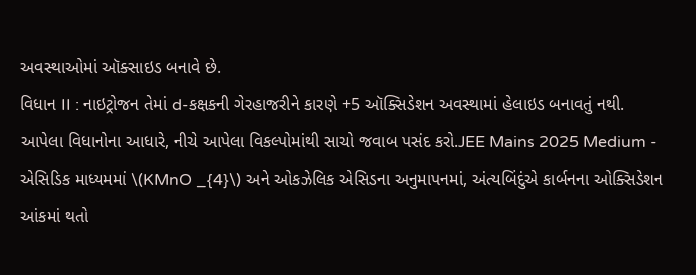અવસ્થાઓમાં ઑક્સાઇડ બનાવે છે.
વિધાન II : નાઇટ્રોજન તેમાં d-કક્ષકની ગેરહાજરીને કારણે +5 ઑક્સિડેશન અવસ્થામાં હેલાઇડ બનાવતું નથી.
આપેલા વિધાનોના આધારે, નીચે આપેલા વિકલ્પોમાંથી સાચો જવાબ પસંદ કરો.JEE Mains 2025 Medium - એસિડિક માધ્યમમાં \(KMnO _{4}\) અને ઓકઝેલિક એસિડના અનુમાપનમાં, અંત્યબિંદુંએ કાર્બનના ઓક્સિડેશન આંકમાં થતો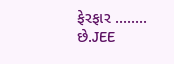ફેરફાર ........ છે.JEE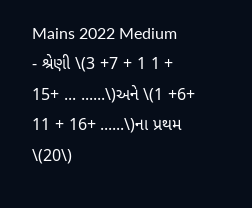Mains 2022 Medium
- શ્રેણી \(3 +7 + 1 1 + 15+ ... ......\)અને \(1 +6+ 11 + 16+ ......\)ના પ્રથમ \(20\)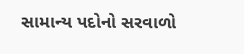સામાન્ય પદોનો સરવાળો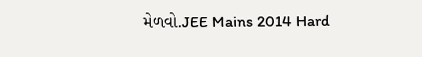મેળવો.JEE Mains 2014 Hard